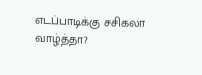எடப்பாடிக்கு சசிகலா வாழ்த்தா?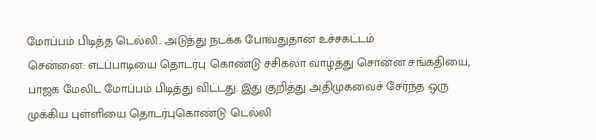மோப்பம் பிடித்த டெல்லி.. அடுத்து நடக்க போவதுதான் உச்சகட்டம்
சென்னை: எடப்பாடியை தொடர்பு கொண்டு சசிகலா வாழ்த்து சொன்ன சங்கதியை, பாஜக மேலிட மோப்பம் பிடித்து விட்டது. இது குறித்து அதிமுகவைச் சேர்ந்த ஒரு முக்கிய புள்ளியை தொடர்புகொண்டு டெல்லி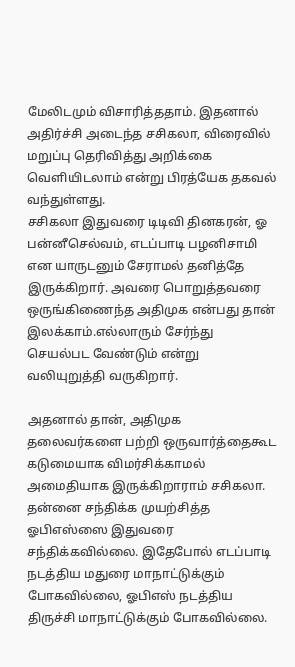மேலிடமும் விசாரித்ததாம். இதனால் அதிர்ச்சி அடைந்த சசிகலா, விரைவில் மறுப்பு தெரிவித்து அறிக்கை வெளியிடலாம் என்று பிரத்யேக தகவல் வந்துள்ளது.
சசிகலா இதுவரை டிடிவி தினகரன், ஓ பன்னீசெல்வம், எடப்பாடி பழனிசாமி என யாருடனும் சேராமல் தனித்தே இருக்கிறார். அவரை பொறுத்தவரை ஒருங்கிணைந்த அதிமுக என்பது தான் இலக்காம்.எல்லாரும் சேர்ந்து செயல்பட வேண்டும் என்று வலியுறுத்தி வருகிறார்.

அதனால் தான், அதிமுக தலைவர்களை பற்றி ஒருவார்த்தைகூட கடுமையாக விமர்சிக்காமல் அமைதியாக இருக்கிறாராம் சசிகலா. தன்னை சந்திக்க முயற்சித்த ஓபிஎஸ்ஸை இதுவரை சந்திக்கவில்லை. இதேபோல் எடப்பாடி நடத்திய மதுரை மாநாட்டுக்கும் போகவில்லை, ஓபிஎஸ் நடத்திய திருச்சி மாநாட்டுக்கும் போகவில்லை.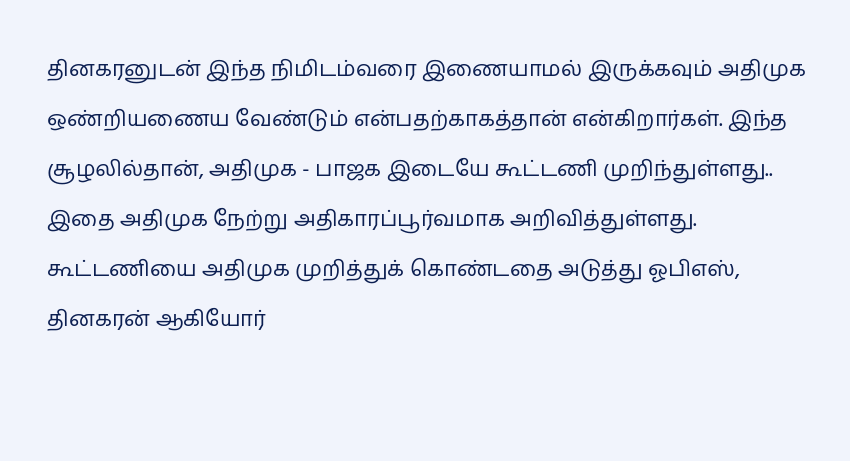தினகரனுடன் இந்த நிமிடம்வரை இணையாமல் இருக்கவும் அதிமுக ஒண்றியணைய வேண்டும் என்பதற்காகத்தான் என்கிறார்கள். இந்த சூழலில்தான், அதிமுக - பாஜக இடையே கூட்டணி முறிந்துள்ளது.. இதை அதிமுக நேற்று அதிகாரப்பூர்வமாக அறிவித்துள்ளது. கூட்டணியை அதிமுக முறித்துக் கொண்டதை அடுத்து ஓபிஎஸ், தினகரன் ஆகியோர்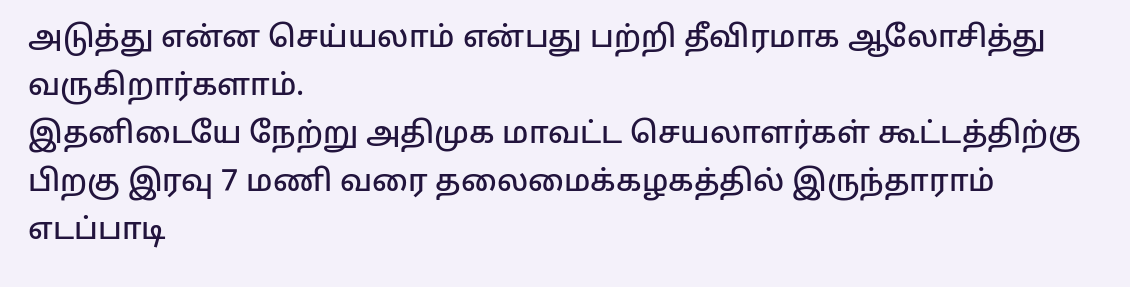அடுத்து என்ன செய்யலாம் என்பது பற்றி தீவிரமாக ஆலோசித்து வருகிறார்களாம்.
இதனிடையே நேற்று அதிமுக மாவட்ட செயலாளர்கள் கூட்டத்திற்கு பிறகு இரவு 7 மணி வரை தலைமைக்கழகத்தில் இருந்தாராம் எடப்பாடி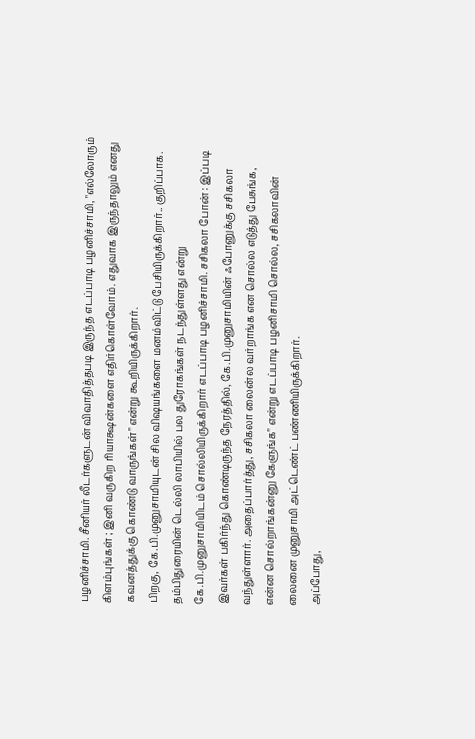பழனிச்சாமி. சீனியர் லீடர்களுடன் விவாதித்தபடி இருந்த எடப்பாடி பழனிச்சாமி, "எல்லோரும் கிளம்புங்கள் ; இனி வருகிற ரியாக்ஷன்களை எதிர்கொள்வோம். எதுவாக இருந்தாலும் எனது கவனத்துக்கு கொண்டு வாருங்கள்" என்று கூறியிருக்கிறார்.
பிறகு, கே.பி.முனுசாமியுடன் சில விஷயங்களை மனம்விட்டு பேசியிருக்கிறார்.. குறிப்பாக. தம்பிதுரையின் டெல்லி லாபியில் பல துரோகங்கள் நடந்துள்ளது என்று கே.பி.முனுசாமியிடம் சொல்லியிருக்கிறார் எடப்பாடி பழனிச்சாமி. சசிகலா போன் : இப்படி இவர்கள் பகிர்ந்து கொண்டிருந்த நேரத்தில், கே.பி.முனுசாமியின் ஃபோனுக்கு சசிகலா வந்துள்ளார். அதைப்பார்த்து, சசிகலா லைன்ல வர்றாங்க என சொல்ல எடுத்து பேசுங்க, என்ன சொல்றாங்கன்னு கேளுங்க" என்று எடப்பாடி பழனிசாமி சொல்ல, சசிகலாவின் லைனை முனுசாமி அட்டெண்ட் பண்ணியிருக்கிறார்.
அப்போது,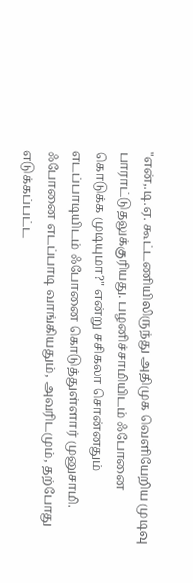"என்,.டி.ஏ. கூட்டணியிலிருந்து அதிமுக வெளியேறிய முடிவு பாராட்டுதலுக்குரியது. பழனிச்சாமியிடம் ஃபோனை கொடுக்க முடியுமா?" என்று சசிகலா சொன்னதும் எடப்பாடியிடம் ஃபோனை கொடுத்துள்ளார் முனுசாமி.
ஃபோனை எடப்பாடி வாங்கியதும், அவரிடமும், தற்போது எடுக்கப்பட்ட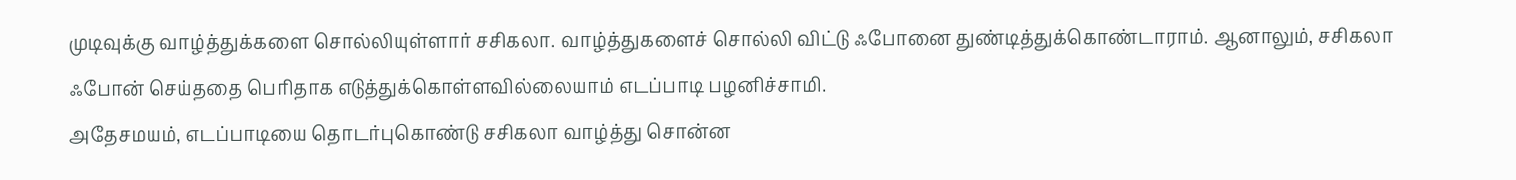முடிவுக்கு வாழ்த்துக்களை சொல்லியுள்ளார் சசிகலா. வாழ்த்துகளைச் சொல்லி விட்டு ஃபோனை துண்டித்துக்கொண்டாராம். ஆனாலும், சசிகலா ஃபோன் செய்ததை பெரிதாக எடுத்துக்கொள்ளவில்லையாம் எடப்பாடி பழனிச்சாமி.
அதேசமயம், எடப்பாடியை தொடர்புகொண்டு சசிகலா வாழ்த்து சொன்ன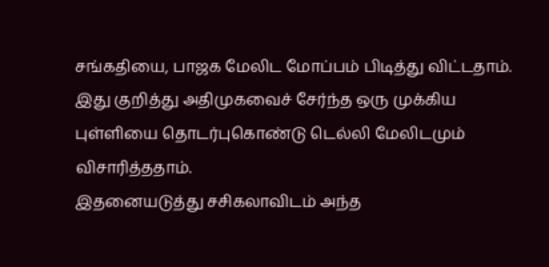சங்கதியை, பாஜக மேலிட மோப்பம் பிடித்து விட்டதாம். இது குறித்து அதிமுகவைச் சேர்ந்த ஒரு முக்கிய புள்ளியை தொடர்புகொண்டு டெல்லி மேலிடமும் விசாரித்ததாம்.
இதனையடுத்து சசிகலாவிடம் அந்த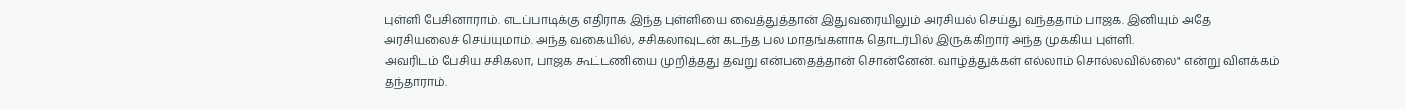புள்ளி பேசினாராம். எடப்பாடிக்கு எதிராக இந்த புள்ளியை வைத்துத்தான் இதுவரையிலும் அரசியல் செய்து வந்ததாம் பாஜக. இனியும் அதே அரசியலைச் செய்யுமாம். அந்த வகையில், சசிகலாவுடன் கடந்த பல மாதங்களாக தொடர்பில் இருக்கிறார் அந்த முக்கிய புள்ளி.
அவரிடம் பேசிய சசிகலா, பாஜக கூட்டணியை முறித்தது தவறு என்பதைத்தான் சொன்னேன். வாழ்த்துக்கள் எல்லாம் சொல்லவில்லை" என்று விளக்கம் தந்தாராம்.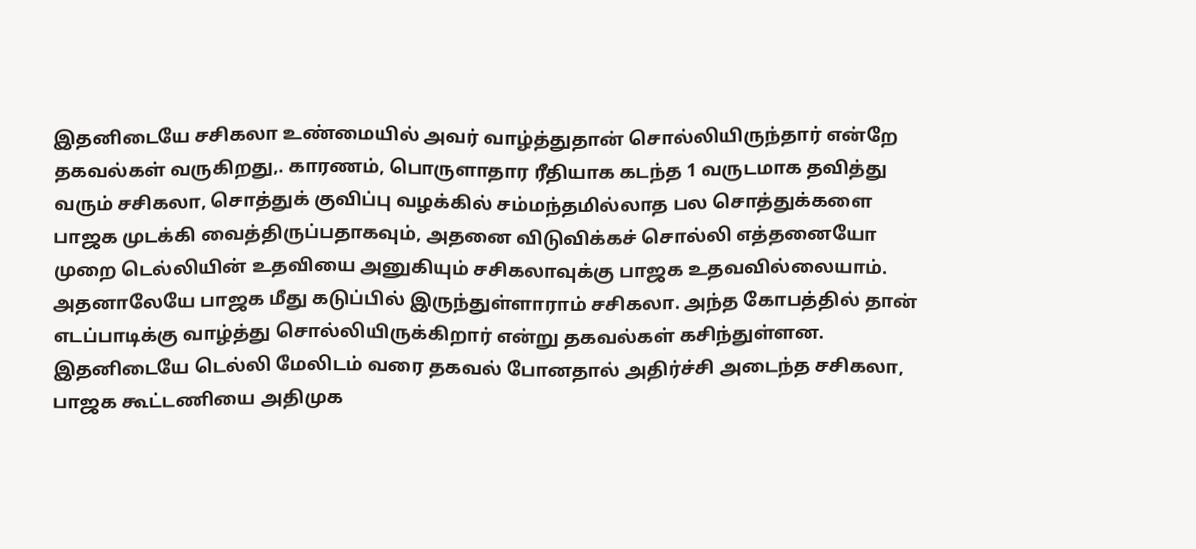இதனிடையே சசிகலா உண்மையில் அவர் வாழ்த்துதான் சொல்லியிருந்தார் என்றே தகவல்கள் வருகிறது,. காரணம், பொருளாதார ரீதியாக கடந்த 1 வருடமாக தவித்து வரும் சசிகலா, சொத்துக் குவிப்பு வழக்கில் சம்மந்தமில்லாத பல சொத்துக்களை பாஜக முடக்கி வைத்திருப்பதாகவும், அதனை விடுவிக்கச் சொல்லி எத்தனையோ முறை டெல்லியின் உதவியை அனுகியும் சசிகலாவுக்கு பாஜக உதவவில்லையாம். அதனாலேயே பாஜக மீது கடுப்பில் இருந்துள்ளாராம் சசிகலா. அந்த கோபத்தில் தான் எடப்பாடிக்கு வாழ்த்து சொல்லியிருக்கிறார் என்று தகவல்கள் கசிந்துள்ளன.
இதனிடையே டெல்லி மேலிடம் வரை தகவல் போனதால் அதிர்ச்சி அடைந்த சசிகலா, பாஜக கூட்டணியை அதிமுக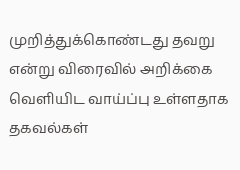முறித்துக்கொண்டது தவறு என்று விரைவில் அறிக்கை வெளியிட வாய்ப்பு உள்ளதாக தகவல்கள்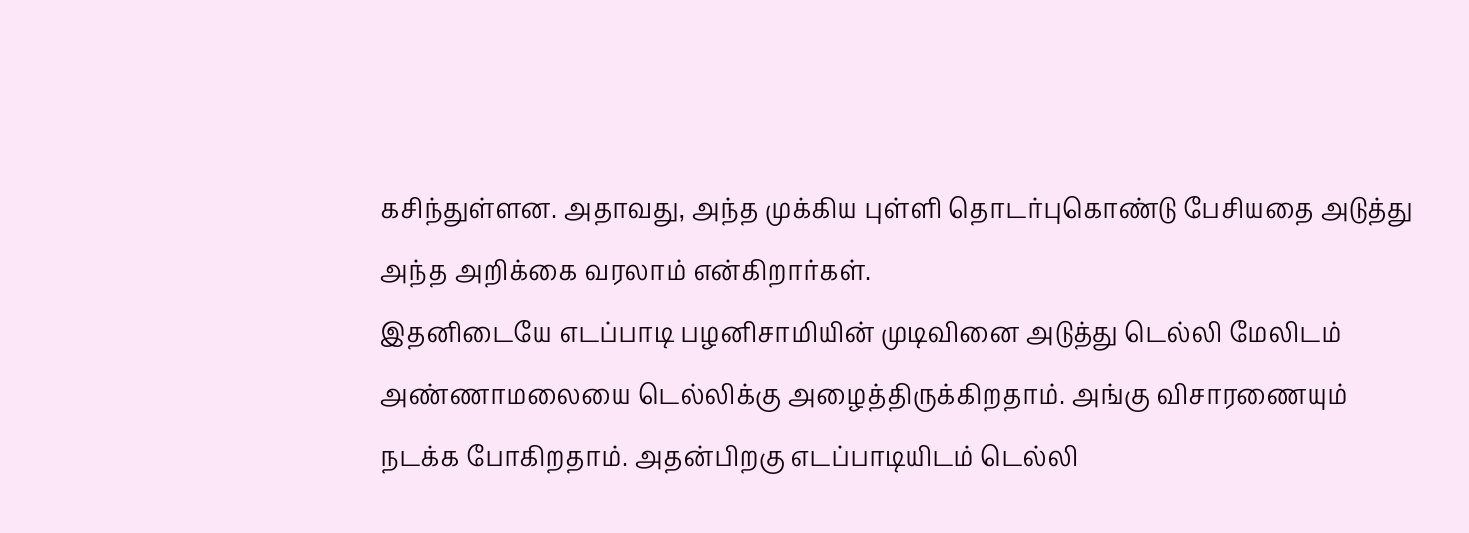கசிந்துள்ளன. அதாவது, அந்த முக்கிய புள்ளி தொடர்புகொண்டு பேசியதை அடுத்து அந்த அறிக்கை வரலாம் என்கிறார்கள்.
இதனிடையே எடப்பாடி பழனிசாமியின் முடிவினை அடுத்து டெல்லி மேலிடம் அண்ணாமலையை டெல்லிக்கு அழைத்திருக்கிறதாம். அங்கு விசாரணையும் நடக்க போகிறதாம். அதன்பிறகு எடப்பாடியிடம் டெல்லி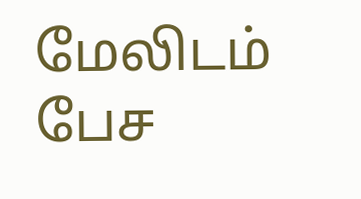மேலிடம் பேச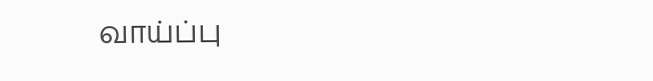வாய்ப்பு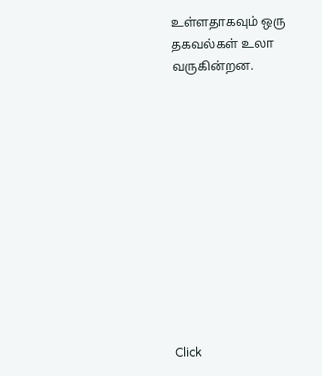உள்ளதாகவும் ஒரு தகவல்கள் உலா வருகின்றன.












Click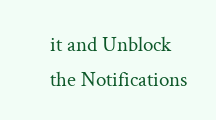it and Unblock the Notifications